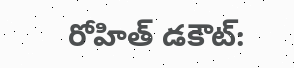రోహిత్ డకౌట్: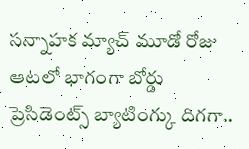సన్నాహక మ్యాచ్ మూడో రోజు ఆటలో భాగంగా బోర్డు ప్రెసిడెంట్స్ బ్యాటింగ్కు దిగగా..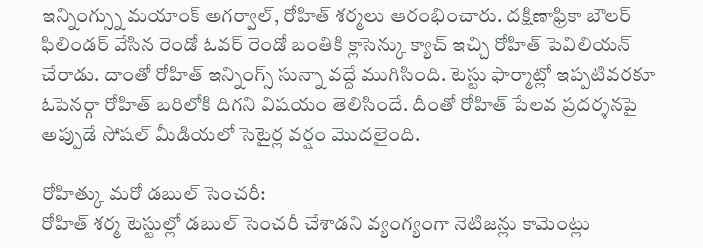ఇన్నింగ్స్ను మయాంక్ అగర్వాల్, రోహిత్ శర్మలు ఆరంభించారు. దక్షిణాఫ్రికా బౌలర్ ఫిలిండర్ వేసిన రెండో ఓవర్ రెండో బంతికి క్లాసెన్కు క్యాచ్ ఇచ్చి రోహిత్ పెవిలియన్ చేరాడు. దాంతో రోహిత్ ఇన్నింగ్స్ సున్నా వద్దే ముగిసింది. టెస్టు ఫార్మాట్లో ఇప్పటివరకూ ఓపెనర్గా రోహిత్ బరిలోకి దిగని విషయం తెలిసిందే. దీంతో రోహిత్ పేలవ ప్రదర్శనపై అప్పుడే సోషల్ మీడియలో సెటైర్ల వర్షం మొదలైంది.

రోహిత్కు మరో డబుల్ సెంచరీ:
రోహిత్ శర్మ టెస్టుల్లో డబుల్ సెంచరీ చేశాడని వ్యంగ్యంగా నెటిజన్లు కామెంట్లు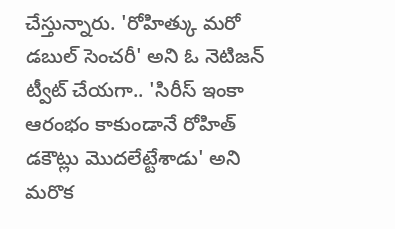చేస్తున్నారు. 'రోహిత్కు మరో డబుల్ సెంచరీ' అని ఓ నెటిజన్ ట్వీట్ చేయగా.. 'సిరీస్ ఇంకా ఆరంభం కాకుండానే రోహిత్ డకౌట్లు మొదలేట్టేశాడు' అని మరొక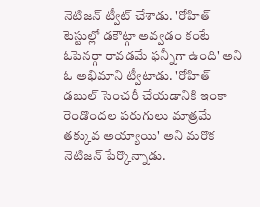నెటిజన్ ట్వీట్ చేశాడు. 'రోహిత్ టెస్టుల్లో డకౌట్గా అవ్వడం కంటే ఓపెనర్గా రావడమే ఫన్నీగా ఉంది' అని ఓ అభిమాని ట్వీటాడు. 'రోహిత్ డబుల్ సెంచరీ చేయడానికి ఇంకా రెండొందల పరుగులు మాత్రమే తక్కువ అయ్యాయి' అని మరొక నెటిజన్ పేర్కొన్నాడు.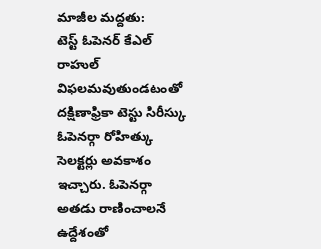మాజీల మద్దతు:
టెస్ట్ ఓపెనర్ కేఎల్ రాహుల్ విఫలమవుతుండటంతో దక్షిణాఫ్రికా టెస్టు సిరీస్కు ఓపెనర్గా రోహిత్కు సెలక్టర్లు అవకాశం ఇచ్చారు. ఓపెనర్గా అతడు రాణించాలనే ఉద్దేశంతో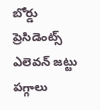బోర్డు ప్రెసిడెంట్స్ ఎలెవన్ జట్టు పగ్గాలు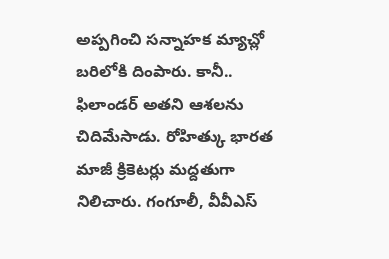అప్పగించి సన్నాహక మ్యాచ్లో బరిలోకి దింపారు. కానీ.. ఫిలాండర్ అతని ఆశలను చిదిమేసాడు. రోహిత్కు భారత మాజీ క్రికెటర్లు మద్దతుగా నిలిచారు. గంగూలీ, వీవీఎస్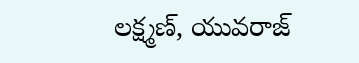లక్ష్మణ్, యువరాజ్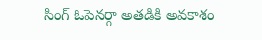సింగ్ ఓపెనర్గా అతడికి అవకాశం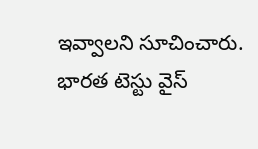ఇవ్వాలని సూచించారు. భారత టెస్టు వైస్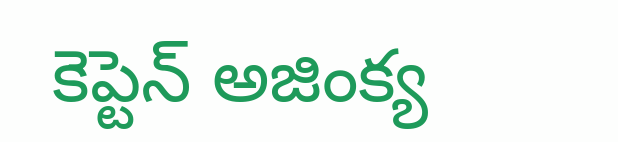కెప్టెన్ అజింక్య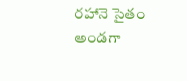రహానె సైతం అండగా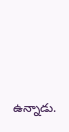ఉన్నాడు.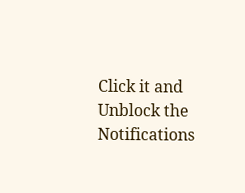Click it and Unblock the Notifications